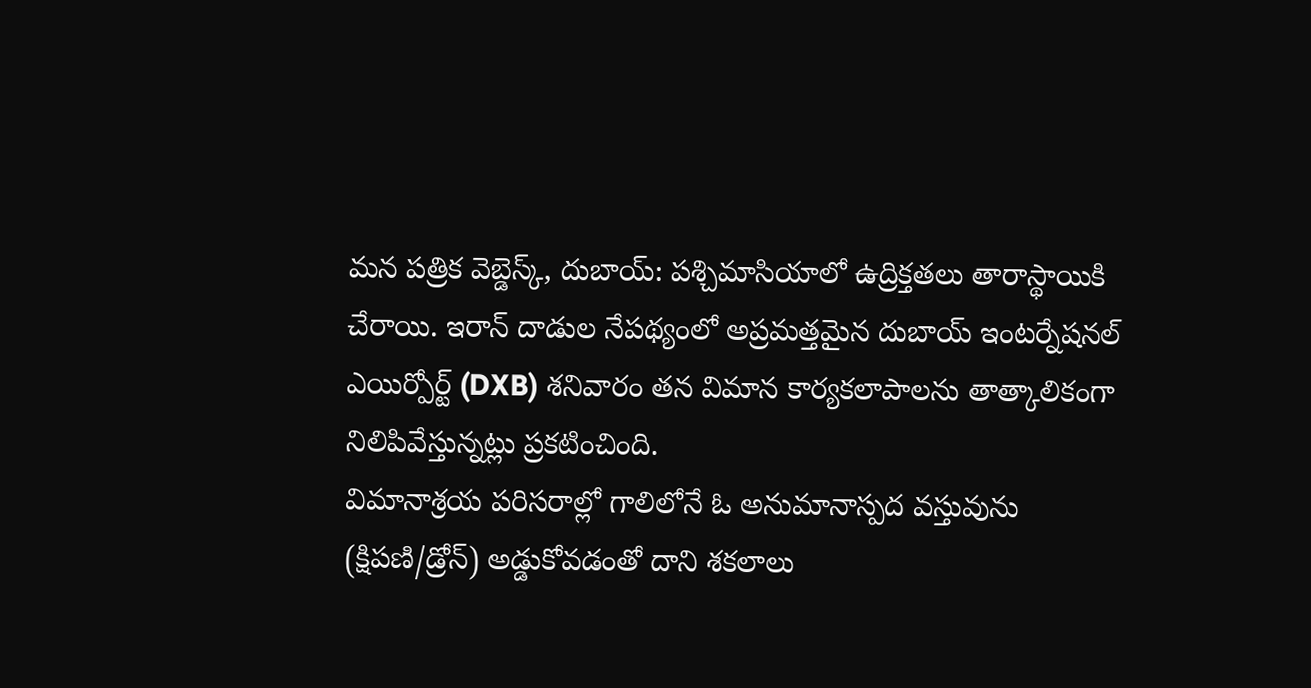మన పత్రిక వెబ్డెస్క్, దుబాయ్: పశ్చిమాసియాలో ఉద్రిక్తతలు తారాస్థాయికి చేరాయి. ఇరాన్ దాడుల నేపథ్యంలో అప్రమత్తమైన దుబాయ్ ఇంటర్నేషనల్ ఎయిర్పోర్ట్ (DXB) శనివారం తన విమాన కార్యకలాపాలను తాత్కాలికంగా నిలిపివేస్తున్నట్లు ప్రకటించింది.
విమానాశ్రయ పరిసరాల్లో గాలిలోనే ఓ అనుమానాస్పద వస్తువును (క్షిపణి/డ్రోన్) అడ్డుకోవడంతో దాని శకలాలు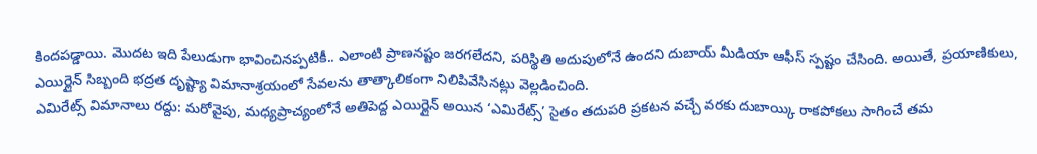కిందపడ్డాయి. మొదట ఇది పేలుడుగా భావించినప్పటికీ.. ఎలాంటి ప్రాణనష్టం జరగలేదని, పరిస్థితి అదుపులోనే ఉందని దుబాయ్ మీడియా ఆఫీస్ స్పష్టం చేసింది. అయితే, ప్రయాణికులు, ఎయిర్లైన్ సిబ్బంది భద్రత దృష్ట్యా విమానాశ్రయంలో సేవలను తాత్కాలికంగా నిలిపివేసినట్లు వెల్లడించింది.
ఎమిరేట్స్ విమానాలు రద్దు: మరోవైపు, మధ్యప్రాచ్యంలోనే అతిపెద్ద ఎయిర్లైన్ అయిన ‘ఎమిరేట్స్’ సైతం తదుపరి ప్రకటన వచ్చే వరకు దుబాయ్కి రాకపోకలు సాగించే తమ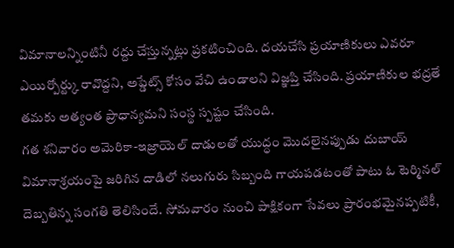విమానాలన్నింటినీ రద్దు చేస్తున్నట్లు ప్రకటించింది. దయచేసి ప్రయాణికులు ఎవరూ ఎయిర్పోర్ట్కు రావొద్దని, అప్డేట్స్ కోసం వేచి ఉండాలని విజ్ఞప్తి చేసింది. ప్రయాణికుల భద్రతే తమకు అత్యంత ప్రాధాన్యమని సంస్థ స్పష్టం చేసింది.
గత శనివారం అమెరికా-ఇజ్రాయెల్ దాడులతో యుద్ధం మొదలైనప్పుడు దుబాయ్ విమానాశ్రయంపై జరిగిన దాడిలో నలుగురు సిబ్బంది గాయపడటంతో పాటు ఓ టెర్మినల్ దెబ్బతిన్న సంగతి తెలిసిందే. సోమవారం నుంచి పాక్షికంగా సేవలు ప్రారంభమైనప్పటికీ,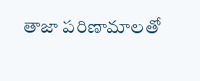తాజా పరిణామాలతో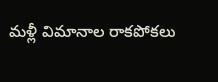మళ్లీ విమానాల రాకపోకలు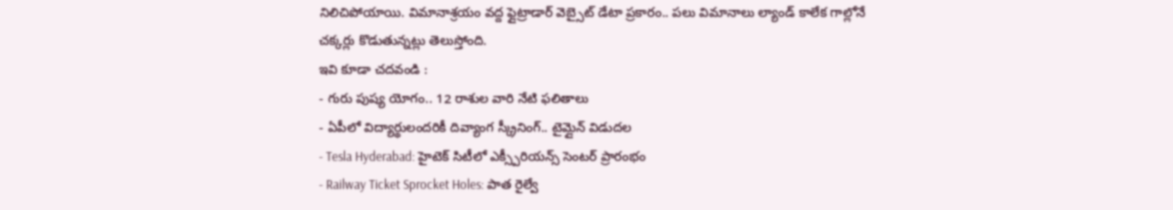నిలిచిపోయాయి. విమానాశ్రయం వద్ద ఫ్లైట్రాడార్ వెబ్సైట్ డేటా ప్రకారం.. పలు విమానాలు ల్యాండ్ కాలేక గాల్లోనే చక్కర్లు కొడుతున్నట్లు తెలుస్తోంది.
ఇవి కూడా చదవండి :
- గురు పుష్య యోగం.. 12 రాశుల వారి నేటి ఫలితాలు
- ఏపీలో విద్యార్థులందరికీ దివ్యాంగ స్క్రీనింగ్.. టైమ్లైన్ విడుదల
- Tesla Hyderabad: హైటెక్ సిటీలో ఎక్స్పీరియన్స్ సెంటర్ ప్రారంభం
- Railway Ticket Sprocket Holes: పాత రైల్వే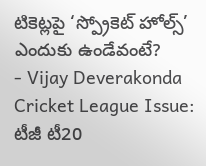టికెట్లపై ‘స్ప్రోకెట్ హోల్స్’ ఎందుకు ఉండేవంటే?
- Vijay Deverakonda Cricket League Issue: టీజీ టీ20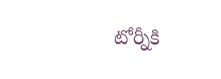టోర్నీకి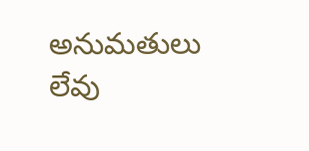అనుమతులు లేవు